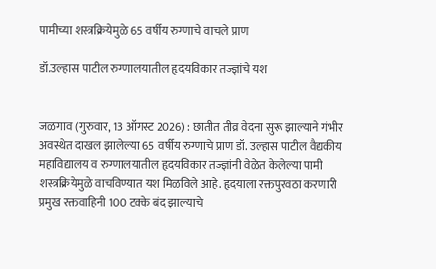पामीच्या शस्त्रक्रियेमुळे 65 वर्षीय रुग्णाचे वाचले प्राण

डॉ.उल्हास पाटील रुग्णालयातील हृदयविकार तज्ज्ञांचे यश


जळगाव (गुरुवार, 13 ऑगस्ट 2026) : छातीत तीव्र वेदना सुरू झाल्याने गंभीर अवस्थेत दाखल झालेल्या 65 वर्षीय रुग्णाचे प्राण डॉ. उल्हास पाटील वैद्यकीय महाविद्यालय व रुग्णालयातील हृदयविकार तज्ज्ञांनी वेळेत केलेल्या पामी शस्त्रक्रियेमुळे वाचविण्यात यश मिळविले आहे. हृदयाला रक्तपुरवठा करणारी प्रमुख रक्तवाहिनी 100 टक्के बंद झाल्याचे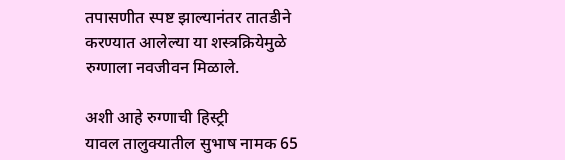तपासणीत स्पष्ट झाल्यानंतर तातडीने करण्यात आलेल्या या शस्त्रक्रियेमुळे रुग्णाला नवजीवन मिळाले.

अशी आहे रुग्णाची हिस्ट्री
यावल तालुक्यातील सुभाष नामक 65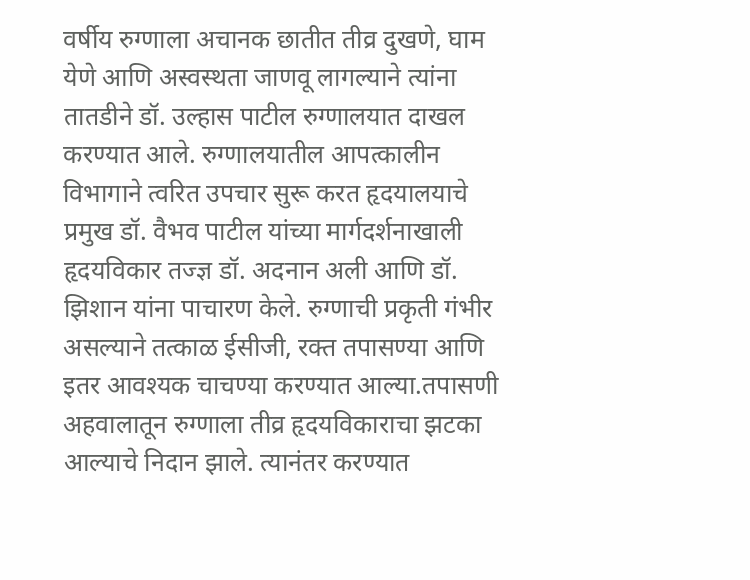वर्षीय रुग्णाला अचानक छातीत तीव्र दुखणे, घाम येणे आणि अस्वस्थता जाणवू लागल्याने त्यांना तातडीने डॉ. उल्हास पाटील रुग्णालयात दाखल करण्यात आले. रुग्णालयातील आपत्कालीन विभागाने त्वरित उपचार सुरू करत हृदयालयाचे प्रमुख डॉ. वैभव पाटील यांच्या मार्गदर्शनाखाली हृदयविकार तज्ज्ञ डॉ. अदनान अली आणि डॉ. झिशान यांना पाचारण केले. रुग्णाची प्रकृती गंभीर असल्याने तत्काळ ईसीजी, रक्त तपासण्या आणि इतर आवश्यक चाचण्या करण्यात आल्या.तपासणी अहवालातून रुग्णाला तीव्र हृदयविकाराचा झटका आल्याचे निदान झाले. त्यानंतर करण्यात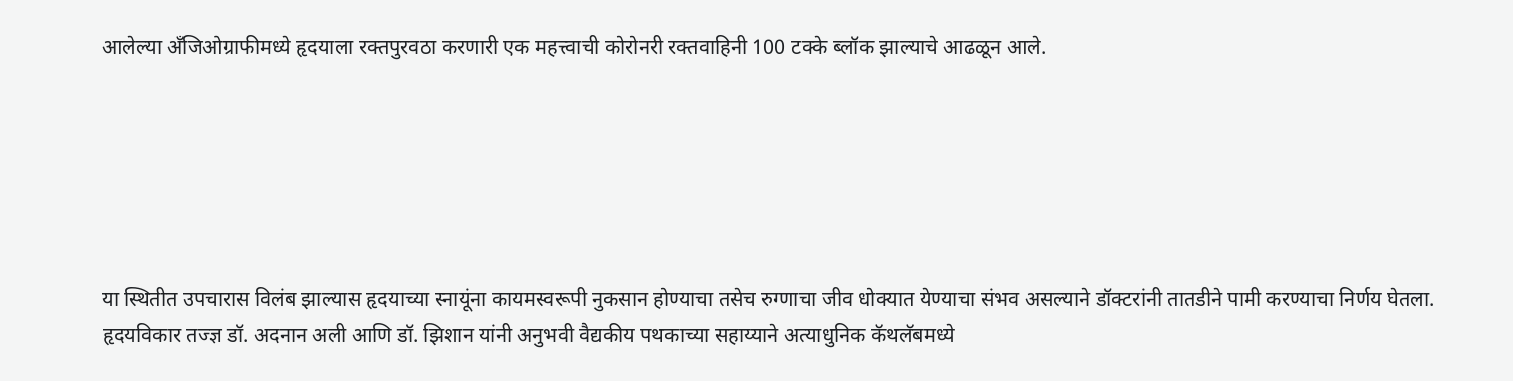आलेल्या अँजिओग्राफीमध्ये हृदयाला रक्तपुरवठा करणारी एक महत्त्वाची कोरोनरी रक्तवाहिनी 100 टक्के ब्लॉक झाल्याचे आढळून आले.






या स्थितीत उपचारास विलंब झाल्यास हृदयाच्या स्नायूंना कायमस्वरूपी नुकसान होण्याचा तसेच रुग्णाचा जीव धोक्यात येण्याचा संभव असल्याने डॉक्टरांनी तातडीने पामी करण्याचा निर्णय घेतला. हृदयविकार तज्ज्ञ डॉ. अदनान अली आणि डॉ. झिशान यांनी अनुभवी वैद्यकीय पथकाच्या सहाय्याने अत्याधुनिक कॅथलॅबमध्ये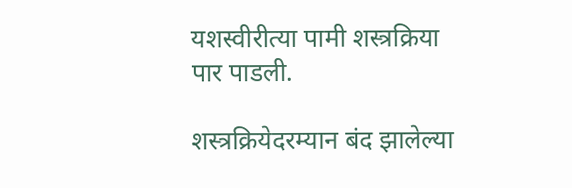यशस्वीरीत्या पामी शस्त्रक्रिया पार पाडली.

शस्त्रक्रियेदरम्यान बंद झालेल्या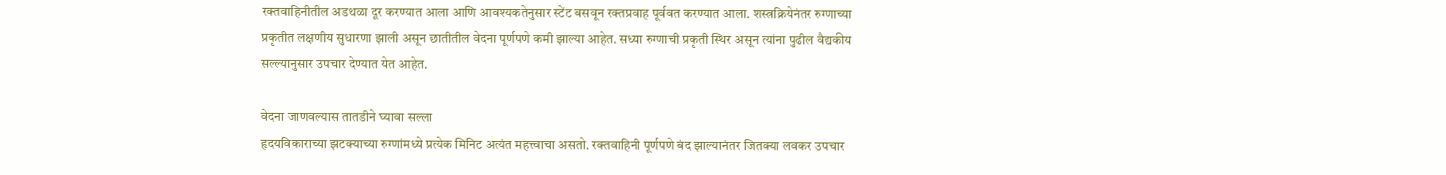रक्तवाहिनीतील अडथळा दूर करण्यात आला आणि आवश्यकतेनुसार स्टेंट बसवून रक्तप्रवाह पूर्ववत करण्यात आला. शस्त्रक्रियेनंतर रुग्णाच्या प्रकृतीत लक्षणीय सुधारणा झाली असून छातीतील वेदना पूर्णपणे कमी झाल्या आहेत. सध्या रुग्णाची प्रकृती स्थिर असून त्यांना पुढील वैद्यकीय सल्ल्यानुसार उपचार देण्यात येत आहेत.

वेदना जाणवल्यास तातडीने घ्यावा सल्ला
हृदयविकाराच्या झटक्याच्या रुग्णांमध्ये प्रत्येक मिनिट अत्यंत महत्त्वाचा असतो. रक्तवाहिनी पूर्णपणे बंद झाल्यानंतर जितक्या लवकर उपचार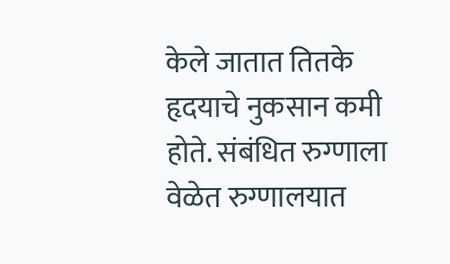केले जातात तितके हृदयाचे नुकसान कमी होते. संबंधित रुग्णाला वेळेत रुग्णालयात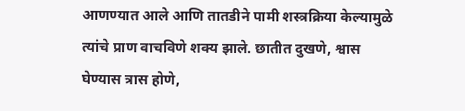आणण्यात आले आणि तातडीने पामी शस्त्रक्रिया केल्यामुळे त्यांचे प्राण वाचविणे शक्य झाले. छातीत दुखणे, श्वास घेण्यास त्रास होणे,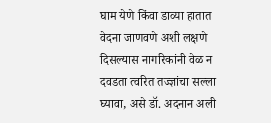घाम येणे किंवा डाव्या हातात वेदना जाणवणे अशी लक्षणे दिसल्यास नागरिकांनी वेळ न दवडता त्वरित तज्ज्ञांचा सल्ला घ्यावा, असे डॉ. अदनान अली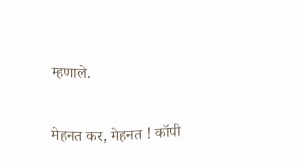म्हणाले.


मेहनत कर, मेहनत ! कॉपी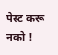पेस्ट करू नको !